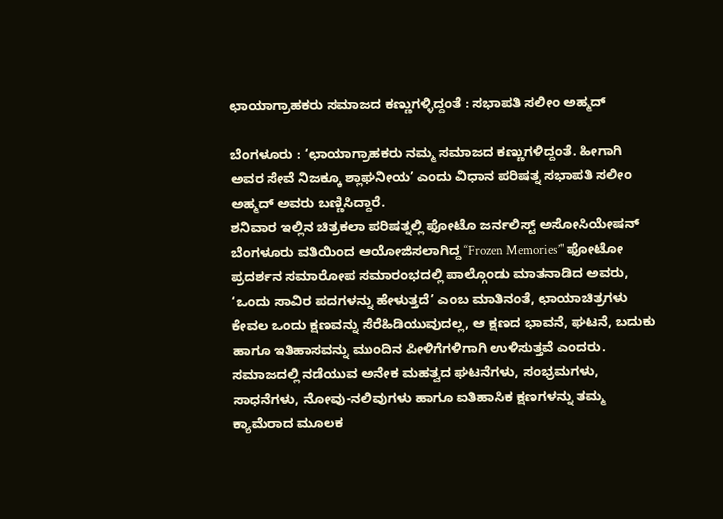ಛಾಯಾಗ್ರಾಹಕರು ಸಮಾಜದ ಕಣ್ಣುಗಳ್ಳಿದ್ದಂತೆ : ಸಭಾಪತಿ ಸಲೀಂ ಅಹ್ಮದ್

ಬೆಂಗಳೂರು : ‘ಛಾಯಾಗ್ರಾಹಕರು ನಮ್ಮ ಸಮಾಜದ ಕಣ್ಣುಗಳಿದ್ದಂತೆ. ಹೀಗಾಗಿ ಅವರ ಸೇವೆ ನಿಜಕ್ಕೂ ಶ್ಲಾಘನೀಯ’ ಎಂದು ವಿಧಾನ ಪರಿಷತ್ನ ಸಭಾಪತಿ ಸಲೀಂ ಅಹ್ಮದ್ ಅವರು ಬಣ್ಣಿಸಿದ್ದಾರೆ.
ಶನಿವಾರ ಇಲ್ಲಿನ ಚಿತ್ರಕಲಾ ಪರಿಷತ್ನಲ್ಲಿ ಫೋಟೊ ಜರ್ನಲಿಸ್ಟ್ ಅಸೋಸಿಯೇಷನ್ ಬೆಂಗಳೂರು ವತಿಯಿಂದ ಆಯೋಜಿಸಲಾಗಿದ್ದ ‘‘Frozen Memories’" ಫೋಟೋ ಪ್ರದರ್ಶನ ಸಮಾರೋಪ ಸಮಾರಂಭದಲ್ಲಿ ಪಾಲ್ಗೊಂಡು ಮಾತನಾಡಿದ ಅವರು, ‘ಒಂದು ಸಾವಿರ ಪದಗಳನ್ನು ಹೇಳುತ್ತದೆ’ ಎಂಬ ಮಾತಿನಂತೆ, ಛಾಯಾಚಿತ್ರಗಳು ಕೇವಲ ಒಂದು ಕ್ಷಣವನ್ನು ಸೆರೆಹಿಡಿಯುವುದಲ್ಲ, ಆ ಕ್ಷಣದ ಭಾವನೆ, ಘಟನೆ, ಬದುಕು ಹಾಗೂ ಇತಿಹಾಸವನ್ನು ಮುಂದಿನ ಪೀಳಿಗೆಗಳಿಗಾಗಿ ಉಳಿಸುತ್ತವೆ ಎಂದರು.
ಸಮಾಜದಲ್ಲಿ ನಡೆಯುವ ಅನೇಕ ಮಹತ್ವದ ಘಟನೆಗಳು, ಸಂಭ್ರಮಗಳು, ಸಾಧನೆಗಳು, ನೋವು-ನಲಿವುಗಳು ಹಾಗೂ ಐತಿಹಾಸಿಕ ಕ್ಷಣಗಳನ್ನು ತಮ್ಮ ಕ್ಯಾಮೆರಾದ ಮೂಲಕ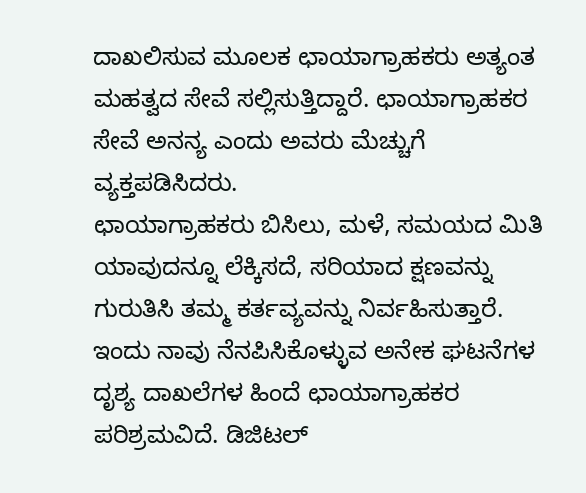ದಾಖಲಿಸುವ ಮೂಲಕ ಛಾಯಾಗ್ರಾಹಕರು ಅತ್ಯಂತ ಮಹತ್ವದ ಸೇವೆ ಸಲ್ಲಿಸುತ್ತಿದ್ದಾರೆ. ಛಾಯಾಗ್ರಾಹಕರ ಸೇವೆ ಅನನ್ಯ ಎಂದು ಅವರು ಮೆಚ್ಚುಗೆ ವ್ಯಕ್ತಪಡಿಸಿದರು.
ಛಾಯಾಗ್ರಾಹಕರು ಬಿಸಿಲು, ಮಳೆ, ಸಮಯದ ಮಿತಿ ಯಾವುದನ್ನೂ ಲೆಕ್ಕಿಸದೆ, ಸರಿಯಾದ ಕ್ಷಣವನ್ನು ಗುರುತಿಸಿ ತಮ್ಮ ಕರ್ತವ್ಯವನ್ನು ನಿರ್ವಹಿಸುತ್ತಾರೆ. ಇಂದು ನಾವು ನೆನಪಿಸಿಕೊಳ್ಳುವ ಅನೇಕ ಘಟನೆಗಳ ದೃಶ್ಯ ದಾಖಲೆಗಳ ಹಿಂದೆ ಛಾಯಾಗ್ರಾಹಕರ ಪರಿಶ್ರಮವಿದೆ. ಡಿಜಿಟಲ್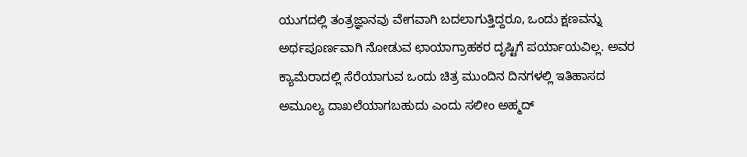ಯುಗದಲ್ಲಿ ತಂತ್ರಜ್ಞಾನವು ವೇಗವಾಗಿ ಬದಲಾಗುತ್ತಿದ್ದರೂ, ಒಂದು ಕ್ಷಣವನ್ನು ಅರ್ಥಪೂರ್ಣವಾಗಿ ನೋಡುವ ಛಾಯಾಗ್ರಾಹಕರ ದೃಷ್ಟಿಗೆ ಪರ್ಯಾಯವಿಲ್ಲ. ಅವರ ಕ್ಯಾಮೆರಾದಲ್ಲಿ ಸೆರೆಯಾಗುವ ಒಂದು ಚಿತ್ರ ಮುಂದಿನ ದಿನಗಳಲ್ಲಿ ಇತಿಹಾಸದ ಅಮೂಲ್ಯ ದಾಖಲೆಯಾಗಬಹುದು ಎಂದು ಸಲೀಂ ಅಹ್ಮದ್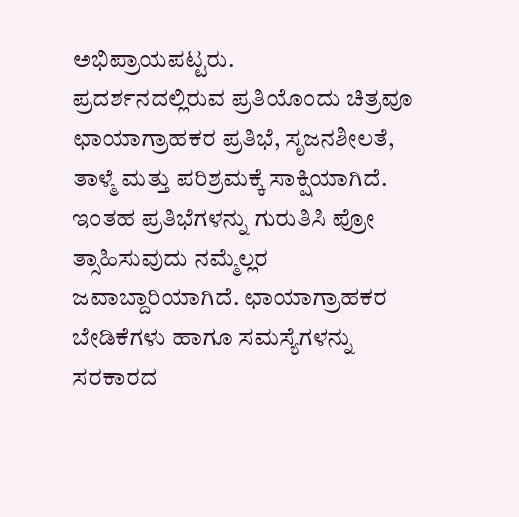ಅಭಿಪ್ರಾಯಪಟ್ಟರು.
ಪ್ರದರ್ಶನದಲ್ಲಿರುವ ಪ್ರತಿಯೊಂದು ಚಿತ್ರವೂ ಛಾಯಾಗ್ರಾಹಕರ ಪ್ರತಿಭೆ, ಸೃಜನಶೀಲತೆ, ತಾಳ್ಮೆ ಮತ್ತು ಪರಿಶ್ರಮಕ್ಕೆ ಸಾಕ್ಷಿಯಾಗಿದೆ. ಇಂತಹ ಪ್ರತಿಭೆಗಳನ್ನು ಗುರುತಿಸಿ ಪ್ರೋ ತ್ಸಾಹಿಸುವುದು ನಮ್ಮೆಲ್ಲರ ಜವಾಬ್ದಾರಿಯಾಗಿದೆ. ಛಾಯಾಗ್ರಾಹಕರ ಬೇಡಿಕೆಗಳು ಹಾಗೂ ಸಮಸ್ಯೆಗಳನ್ನು ಸರಕಾರದ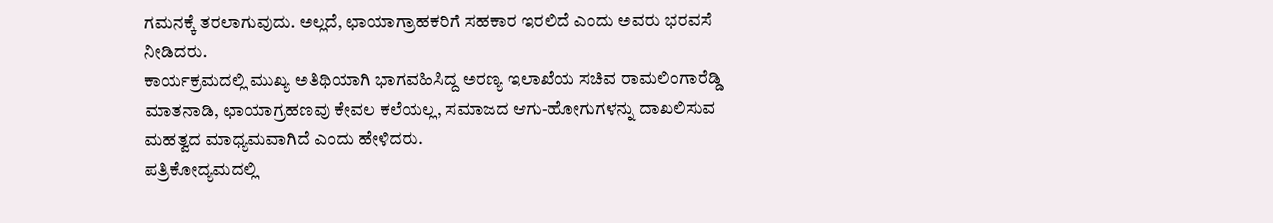ಗಮನಕ್ಕೆ ತರಲಾಗುವುದು. ಅಲ್ಲದೆ, ಛಾಯಾಗ್ರಾಹಕರಿಗೆ ಸಹಕಾರ ಇರಲಿದೆ ಎಂದು ಅವರು ಭರವಸೆ ನೀಡಿದರು.
ಕಾರ್ಯಕ್ರಮದಲ್ಲಿ ಮುಖ್ಯ ಅತಿಥಿಯಾಗಿ ಭಾಗವಹಿಸಿದ್ದ ಅರಣ್ಯ ಇಲಾಖೆಯ ಸಚಿವ ರಾಮಲಿಂಗಾರೆಡ್ಡಿ ಮಾತನಾಡಿ, ಛಾಯಾಗ್ರಹಣವು ಕೇವಲ ಕಲೆಯಲ್ಲ, ಸಮಾಜದ ಆಗು-ಹೋಗುಗಳನ್ನು ದಾಖಲಿಸುವ ಮಹತ್ವದ ಮಾಧ್ಯಮವಾಗಿದೆ ಎಂದು ಹೇಳಿದರು.
ಪತ್ರಿಕೋದ್ಯಮದಲ್ಲಿ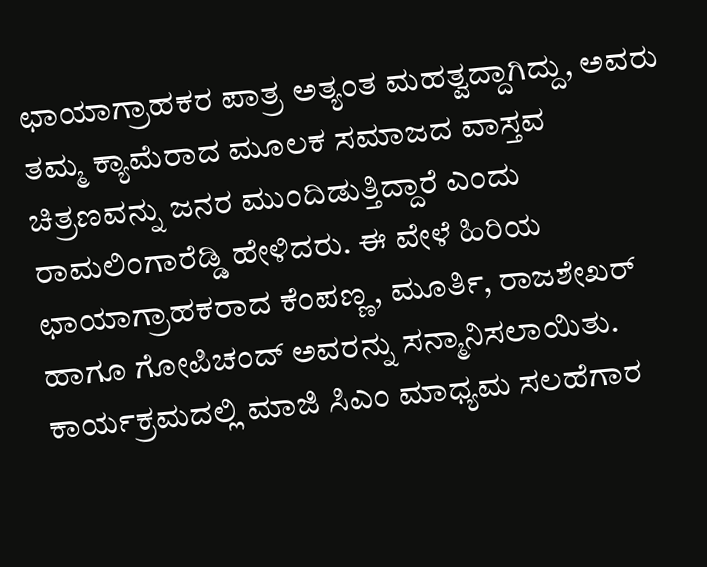ಛಾಯಾಗ್ರಾಹಕರ ಪಾತ್ರ ಅತ್ಯಂತ ಮಹತ್ವದ್ದಾಗಿದ್ದು, ಅವರು ತಮ್ಮ ಕ್ಯಾಮೆರಾದ ಮೂಲಕ ಸಮಾಜದ ವಾಸ್ತವ ಚಿತ್ರಣವನ್ನು ಜನರ ಮುಂದಿಡುತ್ತಿದ್ದಾರೆ ಎಂದು ರಾಮಲಿಂಗಾರೆಡ್ಡಿ ಹೇಳಿದರು. ಈ ವೇಳೆ ಹಿರಿಯ ಛಾಯಾಗ್ರಾಹಕರಾದ ಕೆಂಪಣ್ಣ, ಮೂರ್ತಿ, ರಾಜಶೇಖರ್ ಹಾಗೂ ಗೋಪಿಚಂದ್ ಅವರನ್ನು ಸನ್ಮಾನಿಸಲಾಯಿತು.
ಕಾರ್ಯಕ್ರಮದಲ್ಲಿ ಮಾಜಿ ಸಿಎಂ ಮಾಧ್ಯಮ ಸಲಹೆಗಾರ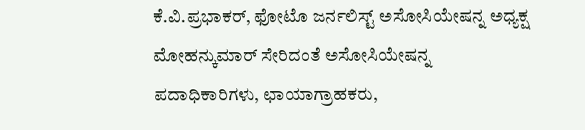ಕೆ.ವಿ.ಪ್ರಭಾಕರ್, ಫೋಟೊ ಜರ್ನಲಿಸ್ಟ್ ಅಸೋಸಿಯೇಷನ್ನ ಅಧ್ಯಕ್ಷ ಮೋಹನ್ಕುಮಾರ್ ಸೇರಿದಂತೆ ಅಸೋಸಿಯೇಷನ್ನ ಪದಾಧಿಕಾರಿಗಳು, ಛಾಯಾಗ್ರಾಹಕರು,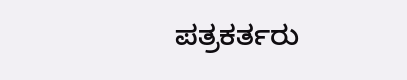ಪತ್ರಕರ್ತರು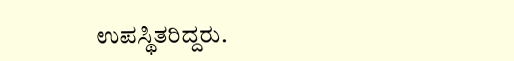ಉಪಸ್ಥಿತರಿದ್ದರು.